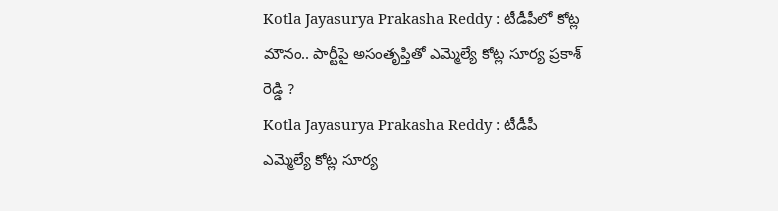Kotla Jayasurya Prakasha Reddy : టీడీపీలో కోట్ల మౌనం.. పార్టీపై అసంతృప్తితో ఎమ్మెల్యే కోట్ల సూర్య ప్రకాశ్ రెడ్డి ?
Kotla Jayasurya Prakasha Reddy : టీడీపీ ఎమ్మెల్యే కోట్ల సూర్య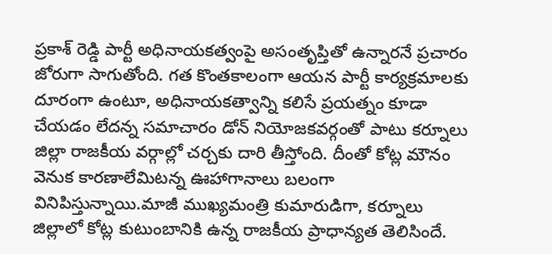ప్రకాశ్ రెడ్డి పార్టీ అధినాయకత్వంపై అసంతృప్తితో ఉన్నారనే ప్రచారం జోరుగా సాగుతోంది. గత కొంతకాలంగా ఆయన పార్టీ కార్యక్రమాలకు దూరంగా ఉంటూ, అధినాయకత్వాన్ని కలిసే ప్రయత్నం కూడా చేయడం లేదన్న సమాచారం డోన్ నియోజకవర్గంతో పాటు కర్నూలు జిల్లా రాజకీయ వర్గాల్లో చర్చకు దారి తీస్తోంది. దీంతో కోట్ల మౌనం వెనుక కారణాలేమిటన్న ఊహాగానాలు బలంగా వినిపిస్తున్నాయి.మాజీ ముఖ్యమంత్రి కుమారుడిగా, కర్నూలు జిల్లాలో కోట్ల కుటుంబానికి ఉన్న రాజకీయ ప్రాధాన్యత తెలిసిందే.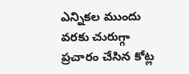ఎన్నికల ముందు వరకు చురుగ్గా ప్రచారం చేసిన కోట్ల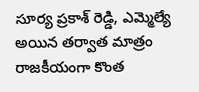సూర్య ప్రకాశ్ రెడ్డి, ఎమ్మెల్యే అయిన తర్వాత మాత్రం రాజకీయంగా కొంత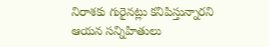నిరాశకు గురైనట్లు కనిపిస్తున్నారని ఆయన సన్నిహితులు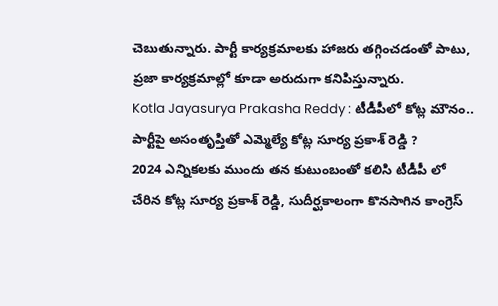చెబుతున్నారు. పార్టీ కార్యక్రమాలకు హాజరు తగ్గించడంతో పాటు, ప్రజా కార్యక్రమాల్లో కూడా అరుదుగా కనిపిస్తున్నారు.
Kotla Jayasurya Prakasha Reddy : టీడీపీలో కోట్ల మౌనం.. పార్టీపై అసంతృప్తితో ఎమ్మెల్యే కోట్ల సూర్య ప్రకాశ్ రెడ్డి ?
2024 ఎన్నికలకు ముందు తన కుటుంబంతో కలిసి టీడీపీ లో చేరిన కోట్ల సూర్య ప్రకాశ్ రెడ్డి, సుదీర్ఘకాలంగా కొనసాగిన కాంగ్రెస్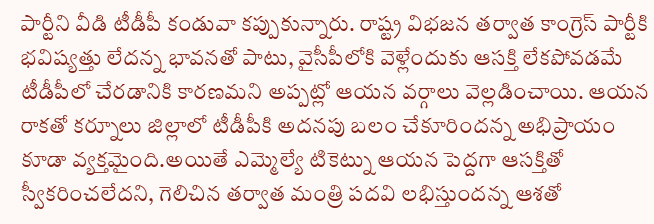పార్టీని వీడి టీడీపీ కండువా కప్పుకున్నారు. రాష్ట్ర విభజన తర్వాత కాంగ్రెస్ పార్టీకి భవిష్యత్తు లేదన్న భావనతో పాటు, వైసీపీలోకి వెళ్లేందుకు ఆసక్తి లేకపోవడమే టీడీపీలో చేరడానికి కారణమని అప్పట్లో ఆయన వర్గాలు వెల్లడించాయి. ఆయన రాకతో కర్నూలు జిల్లాలో టీడీపీకి అదనపు బలం చేకూరిందన్న అభిప్రాయం కూడా వ్యక్తమైంది.అయితే ఎమ్మెల్యే టికెట్ను ఆయన పెద్దగా ఆసక్తితో స్వీకరించలేదని, గెలిచిన తర్వాత మంత్రి పదవి లభిస్తుందన్న ఆశతో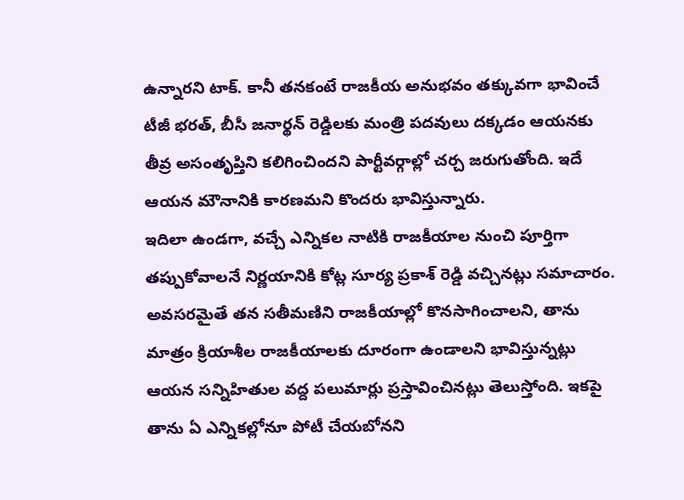ఉన్నారని టాక్. కానీ తనకంటే రాజకీయ అనుభవం తక్కువగా భావించే టీజీ భరత్, బీసీ జనార్థన్ రెడ్డిలకు మంత్రి పదవులు దక్కడం ఆయనకు తీవ్ర అసంతృప్తిని కలిగించిందని పార్టీవర్గాల్లో చర్చ జరుగుతోంది. ఇదే ఆయన మౌనానికి కారణమని కొందరు భావిస్తున్నారు.
ఇదిలా ఉండగా, వచ్చే ఎన్నికల నాటికి రాజకీయాల నుంచి పూర్తిగా తప్పుకోవాలనే నిర్ణయానికి కోట్ల సూర్య ప్రకాశ్ రెడ్డి వచ్చినట్లు సమాచారం. అవసరమైతే తన సతీమణిని రాజకీయాల్లో కొనసాగించాలని, తాను మాత్రం క్రియాశీల రాజకీయాలకు దూరంగా ఉండాలని భావిస్తున్నట్లు ఆయన సన్నిహితుల వద్ద పలుమార్లు ప్రస్తావించినట్లు తెలుస్తోంది. ఇకపై తాను ఏ ఎన్నికల్లోనూ పోటీ చేయబోనని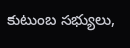కుటుంబ సభ్యులు,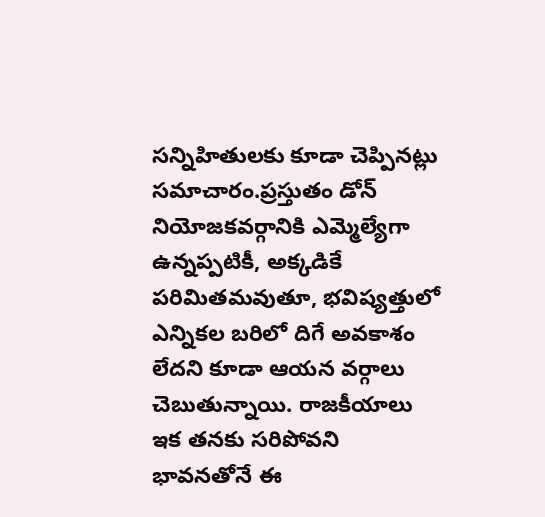సన్నిహితులకు కూడా చెప్పినట్లు సమాచారం.ప్రస్తుతం డోన్ నియోజకవర్గానికి ఎమ్మెల్యేగా ఉన్నప్పటికీ, అక్కడికే పరిమితమవుతూ, భవిష్యత్తులో ఎన్నికల బరిలో దిగే అవకాశం లేదని కూడా ఆయన వర్గాలు చెబుతున్నాయి. రాజకీయాలు ఇక తనకు సరిపోవని భావనతోనే ఈ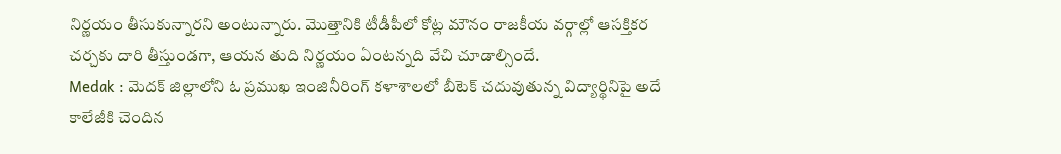నిర్ణయం తీసుకున్నారని అంటున్నారు. మొత్తానికి టీడీపీలో కోట్ల మౌనం రాజకీయ వర్గాల్లో ఆసక్తికర చర్చకు దారి తీస్తుండగా, ఆయన తుది నిర్ణయం ఏంటన్నది వేచి చూడాల్సిందే.
Medak : మెదక్ జిల్లాలోని ఓ ప్రముఖ ఇంజినీరింగ్ కళాశాలలో బీటెక్ చదువుతున్న విద్యార్థినిపై అదే కాలేజీకి చెందిన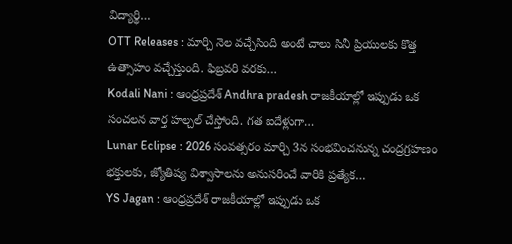విద్యార్థి…
OTT Releases : మార్చి నెల వచ్చేసింది అంటే చాలు సినీ ప్రియులకు కొత్త ఉత్సాహం వచ్చేస్తుంది. ఫిబ్రవరి వరకు…
Kodali Nani : ఆంధ్రప్రదేశ్ Andhra pradesh రాజకీయాల్లో ఇప్పుడు ఒక సంచలన వార్త హల్చల్ చేస్తోంది. గత ఐదేళ్లుగా…
Lunar Eclipse : 2026 సంవత్సరం మార్చి 3న సంభవించనున్న చంద్రగ్రహణం భక్తులకు, జ్యోతిష్య విశ్వాసాలను అనుసరించే వారికి ప్రత్యేక…
YS Jagan : ఆంధ్రప్రదేశ్ రాజకీయాల్లో ఇప్పుడు ఒక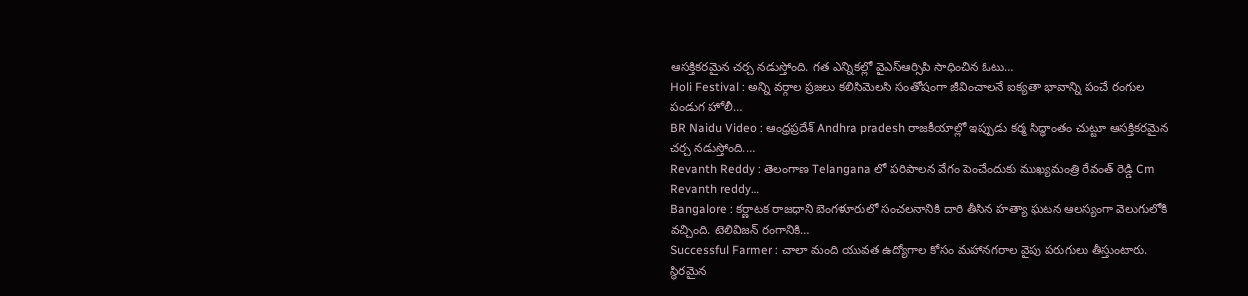ఆసక్తికరమైన చర్చ నడుస్తోంది. గత ఎన్నికల్లో వైఎస్ఆర్సిపి సాధించిన ఓటు…
Holi Festival : అన్ని వర్గాల ప్రజలు కలిసిమెలసి సంతోషంగా జీవించాలనే ఐక్యతా భావాన్ని పంచే రంగుల పండుగ హోలీ…
BR Naidu Video : ఆంధ్రప్రదేశ్ Andhra pradesh రాజకీయాల్లో ఇప్పుడు కర్మ సిద్ధాంతం చుట్టూ ఆసక్తికరమైన చర్చ నడుస్తోంది.…
Revanth Reddy : తెలంగాణ Telangana లో పరిపాలన వేగం పెంచేందుకు ముఖ్యమంత్రి రేవంత్ రెడ్డి Cm Revanth reddy…
Bangalore : కర్ణాటక రాజధాని బెంగళూరులో సంచలనానికి దారి తీసిన హత్యా ఘటన ఆలస్యంగా వెలుగులోకి వచ్చింది. టెలివిజన్ రంగానికి…
Successful Farmer : చాలా మంది యువత ఉద్యోగాల కోసం మహానగరాల వైపు పరుగులు తీస్తుంటారు. స్థిరమైన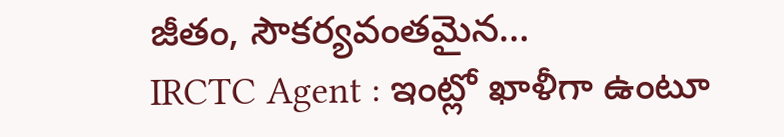జీతం, సౌకర్యవంతమైన…
IRCTC Agent : ఇంట్లో ఖాళీగా ఉంటూ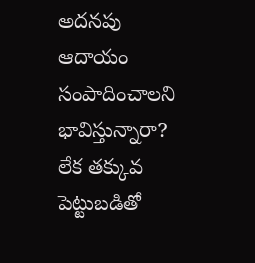అదనపు ఆదాయం సంపాదించాలని భావిస్తున్నారా? లేక తక్కువ పెట్టుబడితో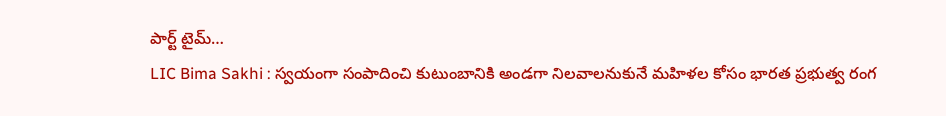పార్ట్ టైమ్…
LIC Bima Sakhi : స్వయంగా సంపాదించి కుటుంబానికి అండగా నిలవాలనుకునే మహిళల కోసం భారత ప్రభుత్వ రంగ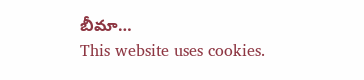బీమా…
This website uses cookies.